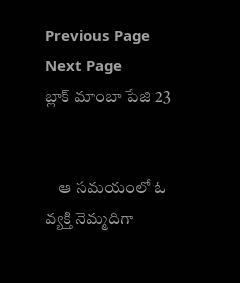Previous Page Next Page
బ్లాక్ మాంబా పేజి 23


    ఆ సమయంలో ఓ వ్యక్తి నెమ్మదిగా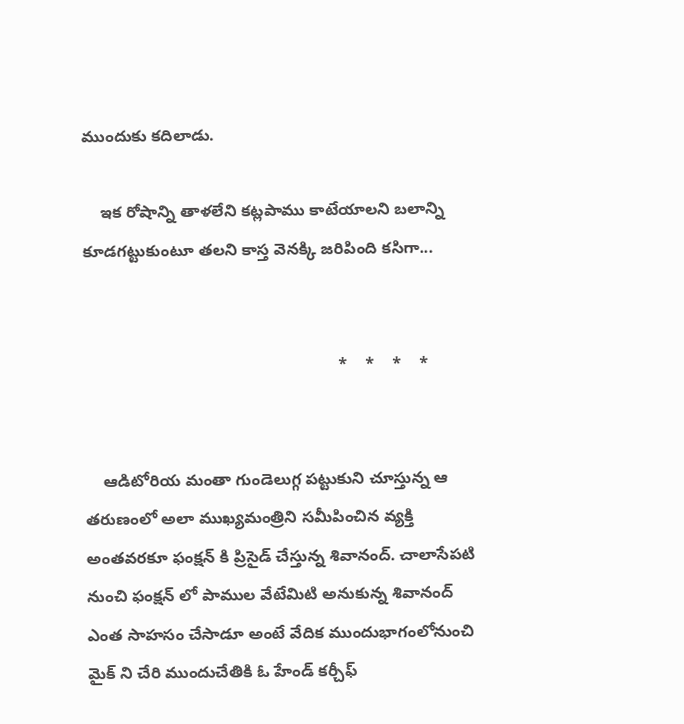ముందుకు కదిలాడు.

    ఇక రోషాన్ని తాళలేని కట్లపాము కాటేయాలని బలాన్ని కూడగట్టుకుంటూ తలని కాస్త వెనక్కి జరిపింది కసిగా...


                                                        *    *    *    *


    ఆడిటోరియ మంతా గుండెలుగ్గ పట్టుకుని చూస్తున్న ఆ తరుణంలో అలా ముఖ్యమంత్రిని సమీపించిన వ్యక్తి అంతవరకూ ఫంక్షన్ కి ప్రిసైడ్ చేస్తున్న శివానంద్. చాలాసేపటి నుంచి ఫంక్షన్ లో పాముల వేటేమిటి అనుకున్న శివానంద్ ఎంత సాహసం చేసాడూ అంటే వేదిక ముందుభాగంలోనుంచి మైక్ ని చేరి ముందుచేతికి ఓ హేండ్ కర్చీఫ్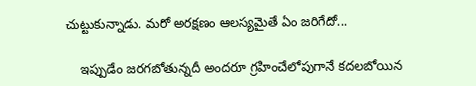చుట్టుకున్నాడు. మరో అరక్షణం ఆలస్యమైతే ఏం జరిగేదో...

    ఇప్పుడేం జరగబోతున్నదీ అందరూ గ్రహించేలోపుగానే కదలబోయిన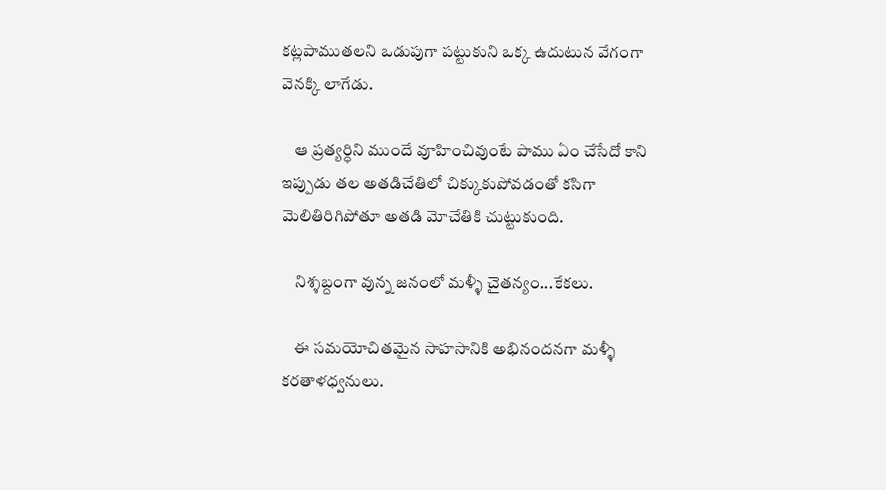కట్లపాముతలని ఒడుపుగా పట్టుకుని ఒక్క ఉదుటున వేగంగా వెనక్కి లాగేడు.

    ఆ ప్రత్యర్ధిని ముందే వూహించివుంటే పాము ఏం చేసేదో కాని ఇప్పుడు తల అతడిచేతిలో చిక్కుకుపోవడంతో కసిగా మెలితిరిగిపోతూ అతడి మోచేతికి చుట్టుకుంది.

    నిశ్శబ్దంగా వున్న జనంలో మళ్ళీ చైతన్యం...కేకలు.

    ఈ సమయోచితమైన సాహసానికి అభినందనగా మళ్ళీ కరతాళధ్వనులు.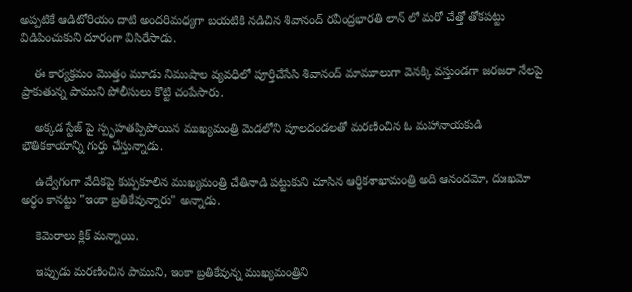అప్పటికే ఆడిటోరియం దాటి అందరిమధ్యగా బయటికి నడిచిన శివానంద్ రవీంద్రభారతి లాన్ లో మరో చేత్తో తోకపట్టు విడిపించుకుని దూరంగా విసిరేసాడు.

    ఈ కార్యక్రమం మొత్తం మూడు నిముషాల వ్యవధిలో పూర్తిచేసేసి శివానంద్ మామూలుగా వెనక్కి వస్తుండగా జరజరా నేలపై ప్రాకుతున్న పాముని పోలీసులు కొట్టి చంపేసారు.

    అక్కడ స్టేజ్ పై స్పృహతప్పిపోయిన ముఖ్యమంత్రి మెడలోని పూలదండలతో మరణించిన ఓ మహానాయకుడి భౌతికకాయాన్ని గుర్తు చేస్తున్నాడు.

    ఉద్వేగంగా వేదికపై కుప్పకూలిన ముఖ్యమంత్రి చేతినాడి పట్టుకుని చూసిన ఆర్ధికశాఖామంత్రి అది ఆనందమో, దుఃఖమో అర్ధం కానట్టు "ఇంకా బ్రతికేవున్నారు" అన్నాడు.

    కెమెరాలు క్లిక్ మన్నాయి.

    ఇప్పుడు మరణించిన పాముని, ఇంకా బ్రతికేవున్న ముఖ్యమంత్రిని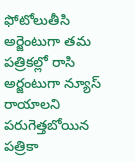ఫోటోలుతీసి అర్జెంటుగా తమ పత్రికల్లో రాసి అర్జంటుగా న్యూస్ రాయాలని పరుగెత్తబోయిన పత్రికా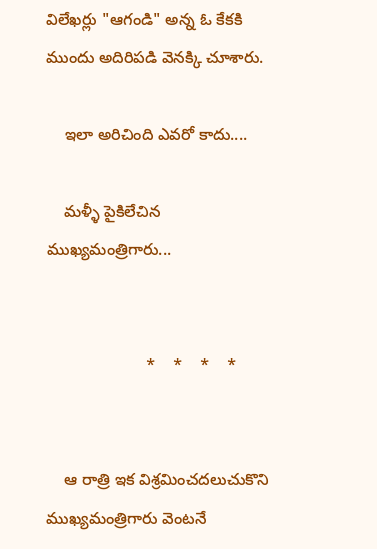విలేఖర్లు "ఆగండి" అన్న ఓ కేకకి ముందు అదిరిపడి వెనక్కి చూశారు.

    ఇలా అరిచింది ఎవరో కాదు....

    మళ్ళీ పైకిలేచిన ముఖ్యమంత్రిగారు...


                      *    *    *    *


    ఆ రాత్రి ఇక విశ్రమించదలుచుకొని ముఖ్యమంత్రిగారు వెంటనే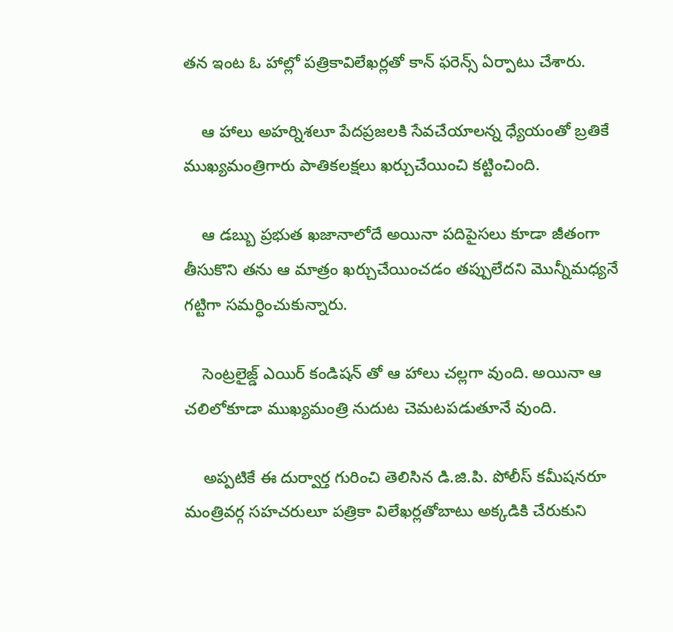తన ఇంట ఓ హాల్లో పత్రికావిలేఖర్లతో కాన్ ఫరెన్స్ ఏర్పాటు చేశారు.

    ఆ హాలు అహర్నిశలూ పేదప్రజలకి సేవచేయాలన్న ధ్యేయంతో బ్రతికే ముఖ్యమంత్రిగారు పాతికలక్షలు ఖర్చుచేయించి కట్టించింది.

    ఆ డబ్బు ప్రభుత ఖజానాలోదే అయినా పదిపైసలు కూడా జీతంగా తీసుకొని తను ఆ మాత్రం ఖర్చుచేయించడం తప్పులేదని మొన్నీమధ్యనే గట్టిగా సమర్ధించుకున్నారు.

    సెంట్రలైజ్డ్ ఎయిర్ కండిషన్ తో ఆ హాలు చల్లగా వుంది. అయినా ఆ చలిలోకూడా ముఖ్యమంత్రి నుదుట చెమటపడుతూనే వుంది.

    అప్పటికే ఈ దుర్వార్త గురించి తెలిసిన డి.జి.పి. పోలీస్ కమీషనరూ మంత్రివర్గ సహచరులూ పత్రికా విలేఖర్లతోబాటు అక్కడికి చేరుకుని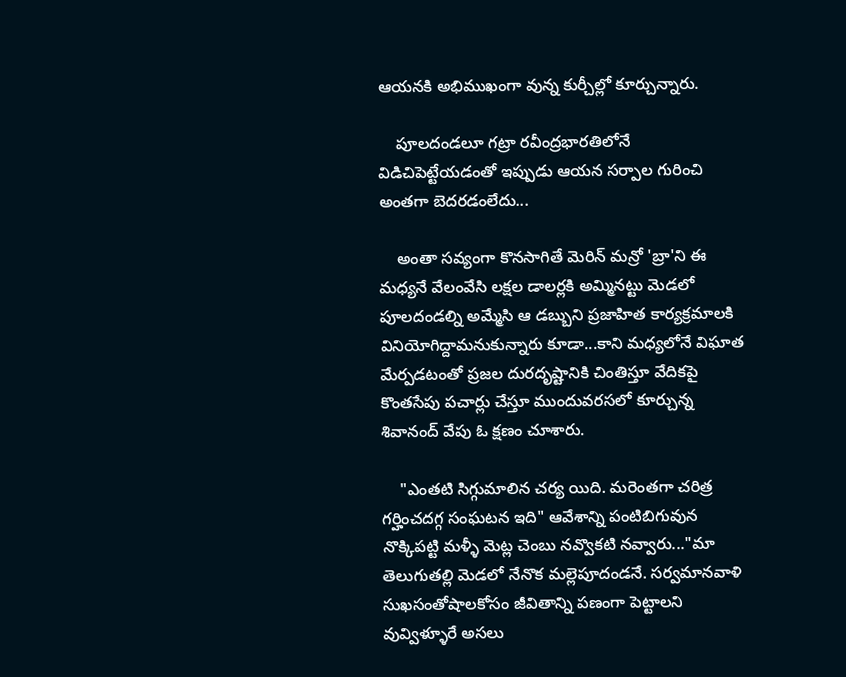ఆయనకి అభిముఖంగా వున్న కుర్చీల్లో కూర్చున్నారు.

    పూలదండలూ గట్రా రవీంద్రభారతిలోనే విడిచిపెట్టేయడంతో ఇప్పుడు ఆయన సర్పాల గురించి అంతగా బెదరడంలేదు...

    అంతా సవ్యంగా కొనసాగితే మెరిన్ మన్రో 'బ్రా'ని ఈ మధ్యనే వేలంవేసి లక్షల డాలర్లకి అమ్మినట్టు మెడలో పూలదండల్ని అమ్మేసి ఆ డబ్బుని ప్రజాహిత కార్యక్రమాలకి వినియోగిద్దామనుకున్నారు కూడా...కాని మధ్యలోనే విఘాత మేర్పడటంతో ప్రజల దురదృష్టానికి చింతిస్తూ వేదికపై కొంతసేపు పచార్లు చేస్తూ ముందువరసలో కూర్చున్న శివానంద్ వేపు ఓ క్షణం చూశారు.

    "ఎంతటి సిగ్గుమాలిన చర్య యిది. మరెంతగా చరిత్ర గర్హించదగ్గ సంఘటన ఇది" ఆవేశాన్ని పంటిబిగువున నొక్కిపట్టి మళ్ళీ మెట్ల చెంబు నవ్వొకటి నవ్వారు..."మా తెలుగుతల్లి మెడలో నేనొక మల్లెపూదండనే. సర్వమానవాళి సుఖసంతోషాలకోసం జీవితాన్ని పణంగా పెట్టాలని వువ్విళ్ళూరే అసలు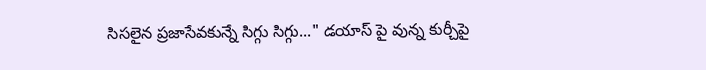సిసలైన ప్రజాసేవకున్నే సిగ్గు సిగ్గు..." డయాస్ పై వున్న కుర్చీపై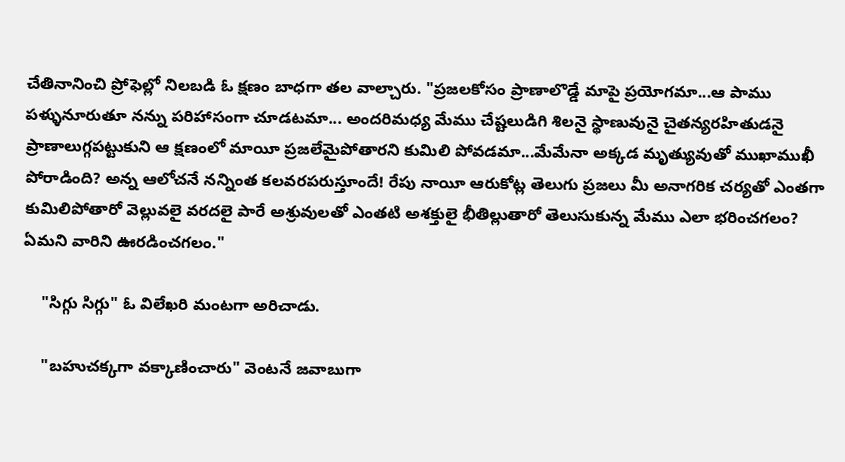చేతినానించి ప్రోఫెల్లో నిలబడి ఓ క్షణం బాధగా తల వాల్చారు. "ప్రజలకోసం ప్రాణాలొడ్డే మాపై ప్రయోగమా...ఆ పాము పళ్ళునూరుతూ నన్ను పరిహాసంగా చూడటమా... అందరిమధ్య మేము చేష్టలుడిగి శిలనై స్థాణువునై చైతన్యరహితుడనై ప్రాణాలుగ్గపట్టుకుని ఆ క్షణంలో మాయీ ప్రజలేమైపోతారని కుమిలి పోవడమా...మేమేనా అక్కడ మృత్యువుతో ముఖాముఖీ పోరాడింది? అన్న ఆలోచనే నన్నింత కలవరపరుస్తూందే! రేపు నాయీ ఆరుకోట్ల తెలుగు ప్రజలు మీ అనాగరిక చర్యతో ఎంతగా కుమిలిపోతారో వెల్లువలై వరదలై పారే అశ్రువులతో ఎంతటి అశక్తులై భీతిల్లుతారో తెలుసుకున్న మేము ఎలా భరించగలం? ఏమని వారిని ఊరడించగలం."

    "సిగ్గు సిగ్గు" ఓ విలేఖరి మంటగా అరిచాడు.

    "బహుచక్కగా వక్కాణించారు" వెంటనే జవాబుగా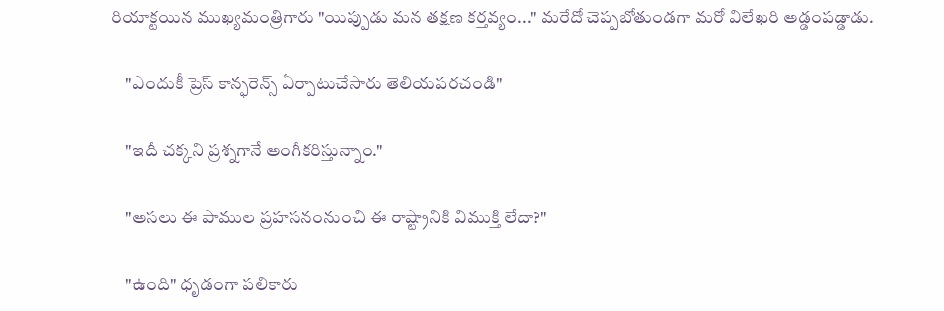రియాక్టయిన ముఖ్యమంత్రిగారు "యిప్పుడు మన తక్షణ కర్తవ్యం..." మరేదో చెప్పబోతుండగా మరో విలేఖరి అడ్డంపడ్డాడు.

    "ఎందుకీ ప్రెస్ కాన్ఫరెన్స్ ఏర్పాటుచేసారు తెలియపరచండి"

    "ఇదీ చక్కని ప్రశ్నగానే అంగీకరిస్తున్నాం."

    "అసలు ఈ పాముల ప్రహసనంనుంచి ఈ రాష్ట్రానికి విముక్తి లేదా?"

    "ఉంది" ధృడంగా పలికారు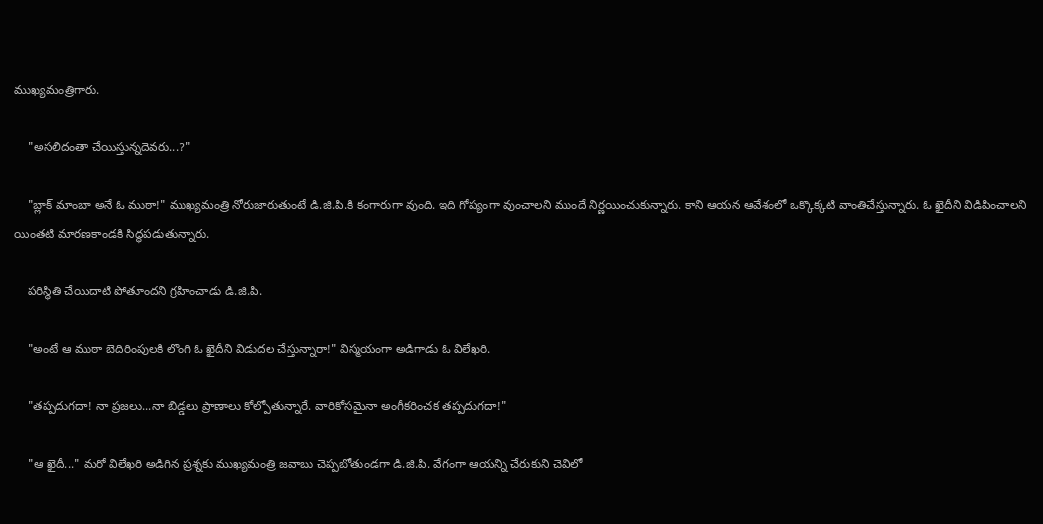ముఖ్యమంత్రిగారు.

    "అసలిదంతా చేయిస్తున్నదెవరు...?"

    "బ్లాక్ మాంబా అనే ఓ ముఠా!" ముఖ్యమంత్రి నోరుజారుతుంటే డి.జి.పి.కి కంగారుగా వుంది. ఇది గోప్యంగా వుంచాలని ముందే నిర్ణయించుకున్నారు. కాని ఆయన ఆవేశంలో ఒక్కొక్కటి వాంతిచేస్తున్నారు. ఓ ఖైదీని విడిపించాలని యింతటి మారణకాండకి సిద్ధపడుతున్నారు.

    పరిస్థితి చేయిదాటి పోతూందని గ్రహించాడు డి.జి.పి.

    "అంటే ఆ ముఠా బెదిరింపులకి లొంగి ఓ ఖైదీని విడుదల చేస్తున్నారా!" విస్మయంగా అడిగాడు ఓ విలేఖరి.

    "తప్పదుగదా! నా ప్రజలు...నా బిడ్డలు ప్రాణాలు కోల్పోతున్నారే. వారికోసమైనా అంగీకరించక తప్పదుగదా!"

    "ఆ ఖైదీ..." మరో విలేఖరి అడిగిన ప్రశ్నకు ముఖ్యమంత్రి జవాబు చెప్పబోతుండగా డి.జి.పి. వేగంగా ఆయన్ని చేరుకుని చెవిలో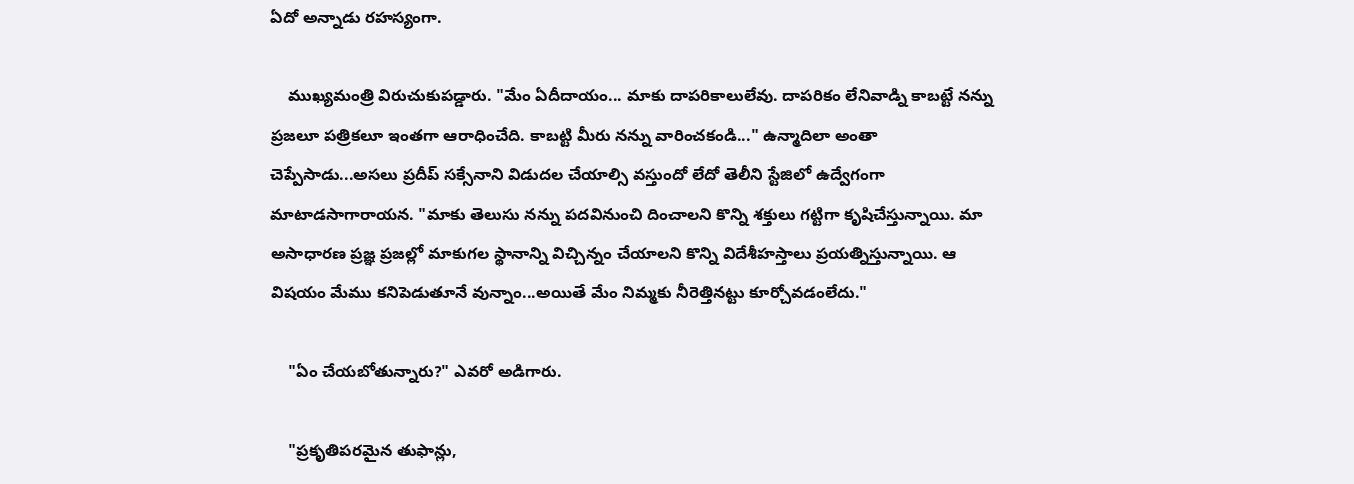ఏదో అన్నాడు రహస్యంగా.

    ముఖ్యమంత్రి విరుచుకుపడ్డారు. "మేం ఏదీదాయం... మాకు దాపరికాలులేవు. దాపరికం లేనివాడ్ని కాబట్టే నన్ను ప్రజలూ పత్రికలూ ఇంతగా ఆరాధించేది. కాబట్టి మీరు నన్ను వారించకండి..." ఉన్మాదిలా అంతా చెప్పేసాడు...అసలు ప్రదీప్ సక్సేనాని విడుదల చేయాల్సి వస్తుందో లేదో తెలీని స్టేజిలో ఉద్వేగంగా మాటాడసాగారాయన. "మాకు తెలుసు నన్ను పదవినుంచి దించాలని కొన్ని శక్తులు గట్టిగా కృషిచేస్తున్నాయి. మా అసాధారణ ప్రజ్ఞ ప్రజల్లో మాకుగల స్థానాన్ని విచ్చిన్నం చేయాలని కొన్ని విదేశీహస్తాలు ప్రయత్నిస్తున్నాయి. ఆ విషయం మేము కనిపెడుతూనే వున్నాం...అయితే మేం నిమ్మకు నీరెత్తినట్టు కూర్చోవడంలేదు."

    "ఏం చేయబోతున్నారు?" ఎవరో అడిగారు.

    "ప్రకృతిపరమైన తుఫాన్లు,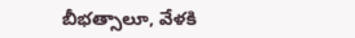బీభత్సాలూ, వేళకి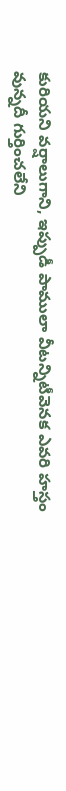కురియని వర్షాలుగాని, ఇప్పుడీ పాములా వీటన్నిటీవెనక ఎవరి హస్తం వున్నదీ గుర్తించలేని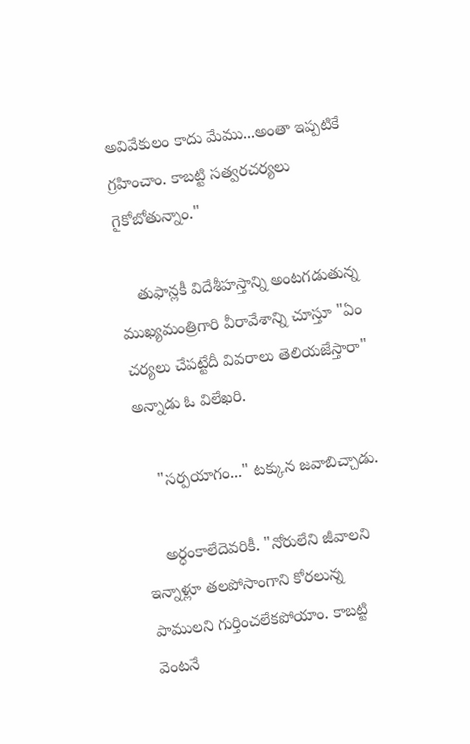అవివేకులం కాదు మేము...అంతా ఇప్పటికే గ్రహించాం. కాబట్టి సత్వరచర్యలు గైకోబోతున్నాం."

    తుఫాన్లకీ విదేశీహస్తాన్ని అంటగడుతున్న ముఖ్యమంత్రిగారి వీరావేశాన్ని చూస్తూ "ఏం చర్యలు చేపట్టేదీ వివరాలు తెలియజేస్తారా" అన్నాడు ఓ విలేఖరి.

    "సర్పయాగం..." టక్కున జవాబిచ్చాడు.

    అర్ధంకాలేదెవరికీ. "నోరులేని జీవాలని ఇన్నాళ్లూ తలపోసాంగాని కోరలున్న పాములని గుర్తించలేకపోయాం. కాబట్టి వెంటనే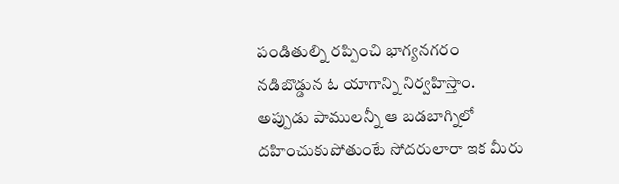పండితుల్ని రప్పించి భాగ్యనగరం నడిబొడ్డున ఓ యాగాన్ని నిర్వహిస్తాం. అప్పుడు పాములన్నీ ఆ బడబాగ్నిలో దహించుకుపోతుంటే సోదరులారా ఇక మీరు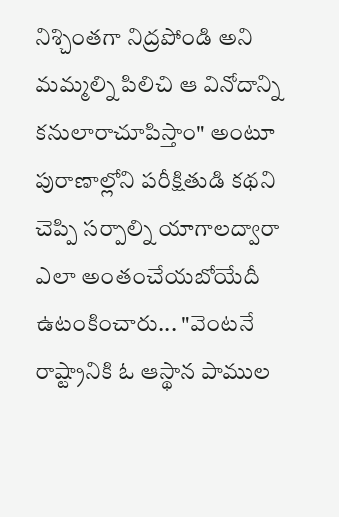నిశ్చింతగా నిద్రపోండి అని మమ్మల్ని పిలిచి ఆ వినోదాన్ని కనులారాచూపిస్తాం" అంటూ పురాణాల్లోని పరీక్షితుడి కథని చెప్పి సర్పాల్ని యాగాలద్వారా ఎలా అంతంచేయబోయేదీ ఉటంకించారు... "వెంటనే రాష్ట్రానికి ఓ ఆస్థాన పాముల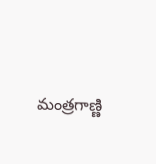మంత్రగాణ్ణి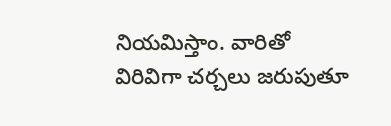నియమిస్తాం. వారితో విరివిగా చర్చలు జరుపుతూ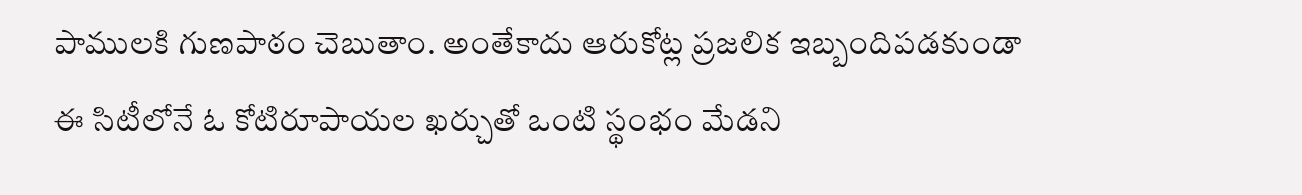పాములకి గుణపాఠం చెబుతాం. అంతేకాదు ఆరుకోట్ల ప్రజలిక ఇబ్బందిపడకుండా ఈ సిటీలోనే ఓ కోటిరూపాయల ఖర్చుతో ఒంటి స్థంభం మేడని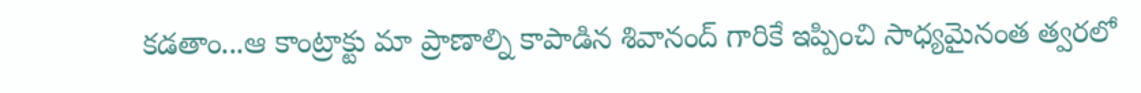కడతాం...ఆ కాంట్రాక్టు మా ప్రాణాల్ని కాపాడిన శివానంద్ గారికే ఇప్పించి సాధ్యమైనంత త్వరలో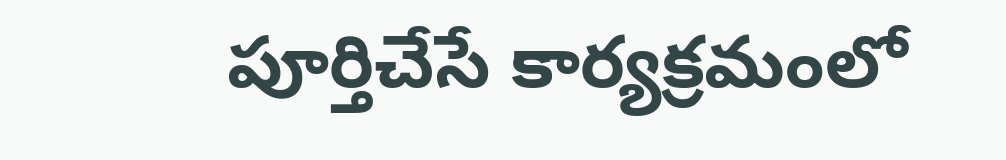పూర్తిచేసే కార్యక్రమంలో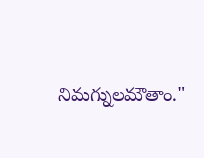నిమగ్నులమౌతాం."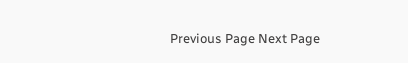Previous Page Next Page